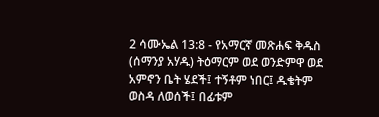2 ሳሙኤል 13:8 - የአማርኛ መጽሐፍ ቅዱስ (ሰማንያ አሃዱ) ትዕማርም ወደ ወንድምዋ ወደ አምኖን ቤት ሄደች፤ ተኝቶም ነበር፤ ዱቄትም ወስዳ ለወሰች፤ በፊቱም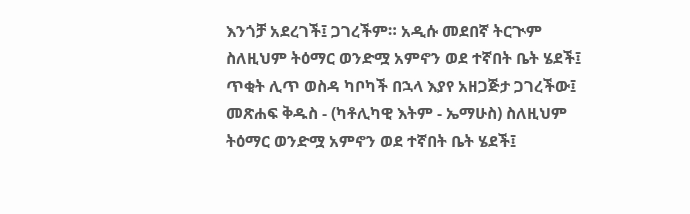እንጎቻ አደረገች፤ ጋገረችም። አዲሱ መደበኛ ትርጒም ስለዚህም ትዕማር ወንድሟ አምኖን ወደ ተኛበት ቤት ሄደች፤ ጥቂት ሊጥ ወስዳ ካቦካች በኋላ እያየ አዘጋጅታ ጋገረችው፤ መጽሐፍ ቅዱስ - (ካቶሊካዊ እትም - ኤማሁስ) ስለዚህም ትዕማር ወንድሟ አምኖን ወደ ተኛበት ቤት ሄደች፤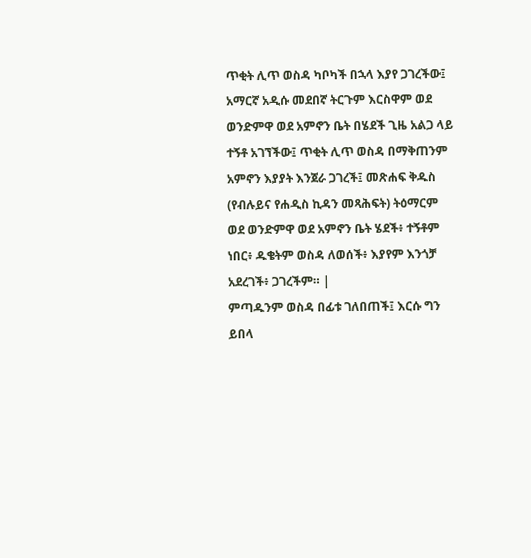ጥቂት ሊጥ ወስዳ ካቦካች በኋላ እያየ ጋገረችው፤ አማርኛ አዲሱ መደበኛ ትርጉም እርስዋም ወደ ወንድምዋ ወደ አምኖን ቤት በሄደች ጊዜ አልጋ ላይ ተኝቶ አገኘችው፤ ጥቂት ሊጥ ወስዳ በማቅጠንም አምኖን እያያት እንጀራ ጋገረች፤ መጽሐፍ ቅዱስ (የብሉይና የሐዲስ ኪዳን መጻሕፍት) ትዕማርም ወደ ወንድምዋ ወደ አምኖን ቤት ሄደች፥ ተኝቶም ነበር፥ ዱቄትም ወስዳ ለወሰች፥ እያየም እንጎቻ አደረገች፥ ጋገረችም። |
ምጣዱንም ወስዳ በፊቱ ገለበጠች፤ እርሱ ግን ይበላ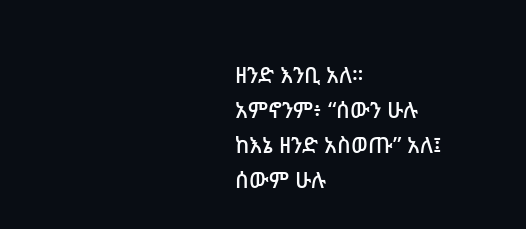ዘንድ እንቢ አለ። አምኖንም፥ “ሰውን ሁሉ ከእኔ ዘንድ አስወጡ” አለ፤ ሰውም ሁሉ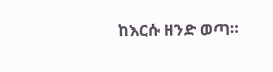ከእርሱ ዘንድ ወጣ።